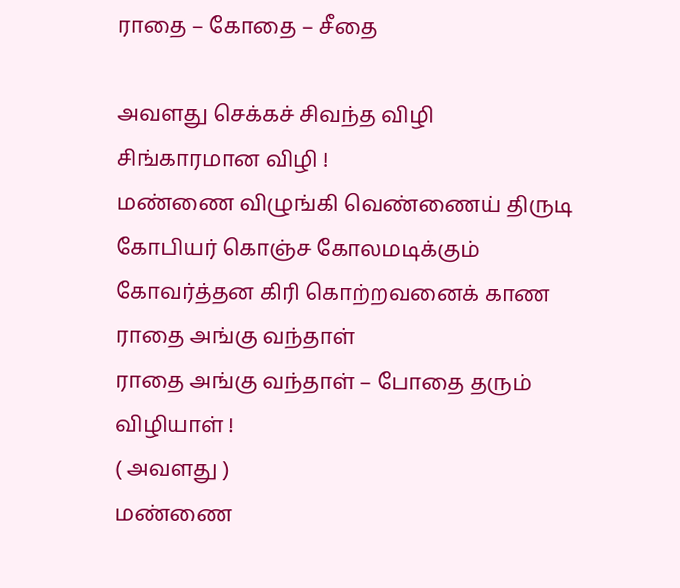ராதை – கோதை – சீதை

அவளது செக்கச் சிவந்த விழி
சிங்காரமான விழி !
மண்ணை விழுங்கி வெண்ணைய் திருடி
கோபியர் கொஞ்ச கோலமடிக்கும்
கோவர்த்தன கிரி கொற்றவனைக் காண
ராதை அங்கு வந்தாள்
ராதை அங்கு வந்தாள் – போதை தரும் விழியாள் !
( அவளது )
மண்ணை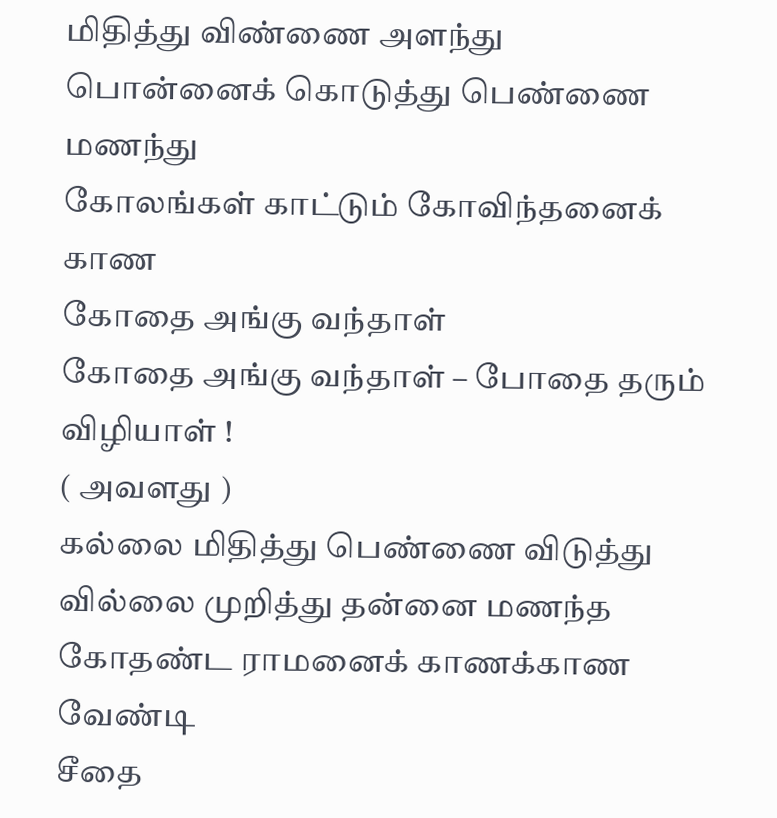மிதித்து விண்ணை அளந்து
பொன்னைக் கொடுத்து பெண்ணை மணந்து
கோலங்கள் காட்டும் கோவிந்தனைக் காண
கோதை அங்கு வந்தாள்
கோதை அங்கு வந்தாள் – போதை தரும் விழியாள் !
( அவளது )
கல்லை மிதித்து பெண்ணை விடுத்து
வில்லை முறித்து தன்னை மணந்த
கோதண்ட ராமனைக் காணக்காண வேண்டி
சீதை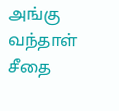அங்கு வந்தாள்
சீதை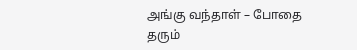அங்கு வந்தாள் – போதை தரும்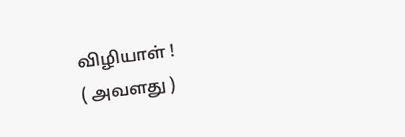விழியாள் !
( அவளது )